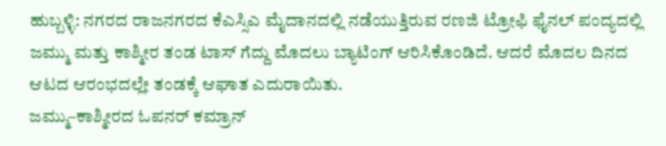ಹುಬ್ಬಳ್ಳಿ: ನಗರದ ರಾಜನಗರದ ಕೆಎಸ್ಸಿಎ ಮೈದಾನದಲ್ಲಿ ನಡೆಯುತ್ತಿರುವ ರಣಜಿ ಟ್ರೋಫಿ ಫೈನಲ್ ಪಂದ್ಯದಲ್ಲಿ ಜಮ್ಮು ಮತ್ತು ಕಾಶ್ಮೀರ ತಂಡ ಟಾಸ್ ಗೆದ್ದು ಮೊದಲು ಬ್ಯಾಟಿಂಗ್ ಆರಿಸಿಕೊಂಡಿದೆ. ಆದರೆ ಮೊದಲ ದಿನದ ಆಟದ ಆರಂಭದಲ್ಲೇ ತಂಡಕ್ಕೆ ಆಘಾತ ಎದುರಾಯಿತು.
ಜಮ್ಮು–ಕಾಶ್ಮೀರದ ಓಪನರ್ ಕಮ್ರಾನ್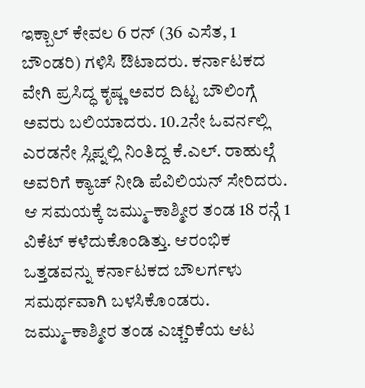ಇಕ್ಬಾಲ್ ಕೇವಲ 6 ರನ್ (36 ಎಸೆತ, 1 ಬೌಂಡರಿ) ಗಳಿಸಿ ಔಟಾದರು. ಕರ್ನಾಟಕದ ವೇಗಿ ಪ್ರಸಿದ್ಧ ಕೃಷ್ಣ ಅವರ ದಿಟ್ಟ ಬೌಲಿಂಗ್ಗೆ ಅವರು ಬಲಿಯಾದರು. 10.2ನೇ ಓವರ್ನಲ್ಲಿ ಎರಡನೇ ಸ್ಲಿಪ್ನಲ್ಲಿ ನಿಂತಿದ್ದ ಕೆ.ಎಲ್. ರಾಹುಲ್ಗೆ ಅವರಿಗೆ ಕ್ಯಾಚ್ ನೀಡಿ ಪೆವಿಲಿಯನ್ ಸೇರಿದರು.
ಆ ಸಮಯಕ್ಕೆ ಜಮ್ಮು–ಕಾಶ್ಮೀರ ತಂಡ 18 ರನ್ಗೆ 1 ವಿಕೆಟ್ ಕಳೆದುಕೊಂಡಿತ್ತು. ಆರಂಭಿಕ ಒತ್ತಡವನ್ನು ಕರ್ನಾಟಕದ ಬೌಲರ್ಗಳು ಸಮರ್ಥವಾಗಿ ಬಳಸಿಕೊಂಡರು.
ಜಮ್ಮು–ಕಾಶ್ಮೀರ ತಂಡ ಎಚ್ಚರಿಕೆಯ ಆಟ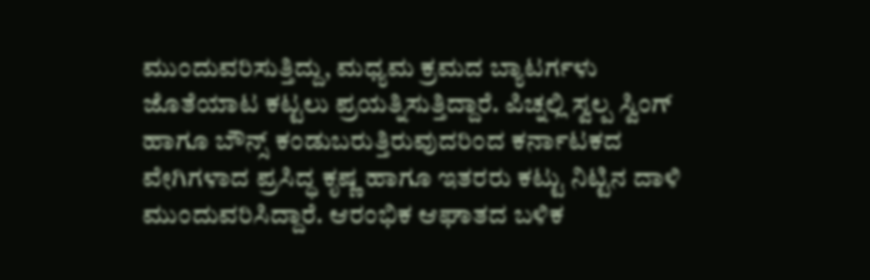ಮುಂದುವರಿಸುತ್ತಿದ್ದು, ಮಧ್ಯಮ ಕ್ರಮದ ಬ್ಯಾಟರ್ಗಳು ಜೊತೆಯಾಟ ಕಟ್ಟಲು ಪ್ರಯತ್ನಿಸುತ್ತಿದ್ದಾರೆ. ಪಿಚ್ನಲ್ಲಿ ಸ್ವಲ್ಪ ಸ್ವಿಂಗ್ ಹಾಗೂ ಬೌನ್ಸ್ ಕಂಡುಬರುತ್ತಿರುವುದರಿಂದ ಕರ್ನಾಟಕದ ವೇಗಿಗಳಾದ ಪ್ರಸಿದ್ಧ ಕೃಷ್ಣ ಹಾಗೂ ಇತರರು ಕಟ್ಟು ನಿಟ್ಟಿನ ದಾಳಿ ಮುಂದುವರಿಸಿದ್ದಾರೆ. ಆರಂಭಿಕ ಆಘಾತದ ಬಳಿಕ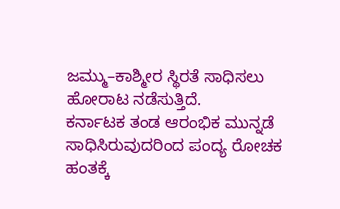ಜಮ್ಮು–ಕಾಶ್ಮೀರ ಸ್ಥಿರತೆ ಸಾಧಿಸಲು ಹೋರಾಟ ನಡೆಸುತ್ತಿದೆ.
ಕರ್ನಾಟಕ ತಂಡ ಆರಂಭಿಕ ಮುನ್ನಡೆ ಸಾಧಿಸಿರುವುದರಿಂದ ಪಂದ್ಯ ರೋಚಕ ಹಂತಕ್ಕೆ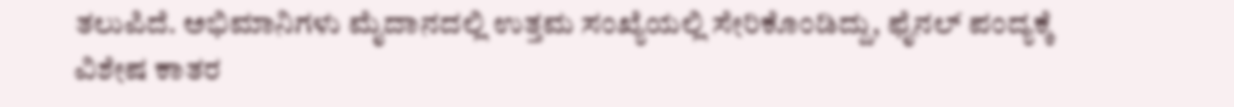ತಲುಪಿದೆ. ಅಭಿಮಾನಿಗಳು ಮೈದಾನದಲ್ಲಿ ಉತ್ತಮ ಸಂಖ್ಯೆಯಲ್ಲಿ ಸೇರಿಕೊಂಡಿದ್ದು, ಫೈನಲ್ ಪಂದ್ಯಕ್ಕೆ ವಿಶೇಷ ಕಾತರ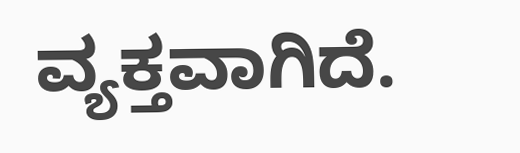ವ್ಯಕ್ತವಾಗಿದೆ.